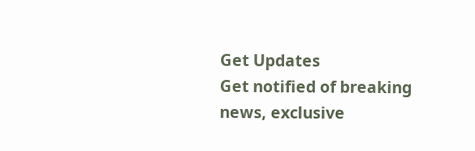Get Updates
Get notified of breaking news, exclusive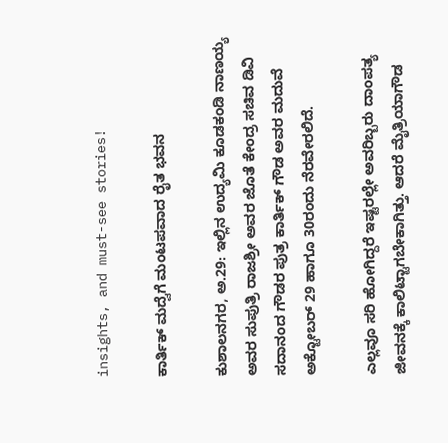insights, and must-see stories!

ಕಾರ್ತಿಕ್ ಮದ್ವೆಗೆ ಮಂಟಪವಾದ ರೈತ ಭವನ

ಕುಶಾಲನಗರ, ಅ.29: ಇಲ್ಲಿನ ಉದ್ಯಮಿ ಕೂಡಕಂಡಿ ನಾಣಯ್ಯ ಅವರ ಸುಪುತ್ರಿ ರಾಜಶ್ರೀ ಅವರ ಜೊತೆ ಕೇಂದ್ರ ಸಚಿವ ಡಿವಿ ಸದಾನಂದ ಗೌಡರ ಪುತ್ರ ಕಾರ್ತಿಕ್ ಗೌಡ ಅವರ ಮದುವೆ ಅಕ್ಟೋಬರ್ 29 ಹಾಗೂ 30ರಂದು ನೆರವೇರಲಿದೆ.

ಎಲ್ಲವೂ ಸರಿ ಹೋಗಿದ್ದರೆ ಇಷ್ಟರಲ್ಲೇ ಅವರಿಬ್ಬರು ದಾಂಪತ್ಯ ಜೀವನಕ್ಕೆ ಕಾಲಿಟ್ಟಾಗಬೇಕಾಗಿತ್ತು. ಆದರೆ ಮೈತ್ರಿಯಾಗೌಡ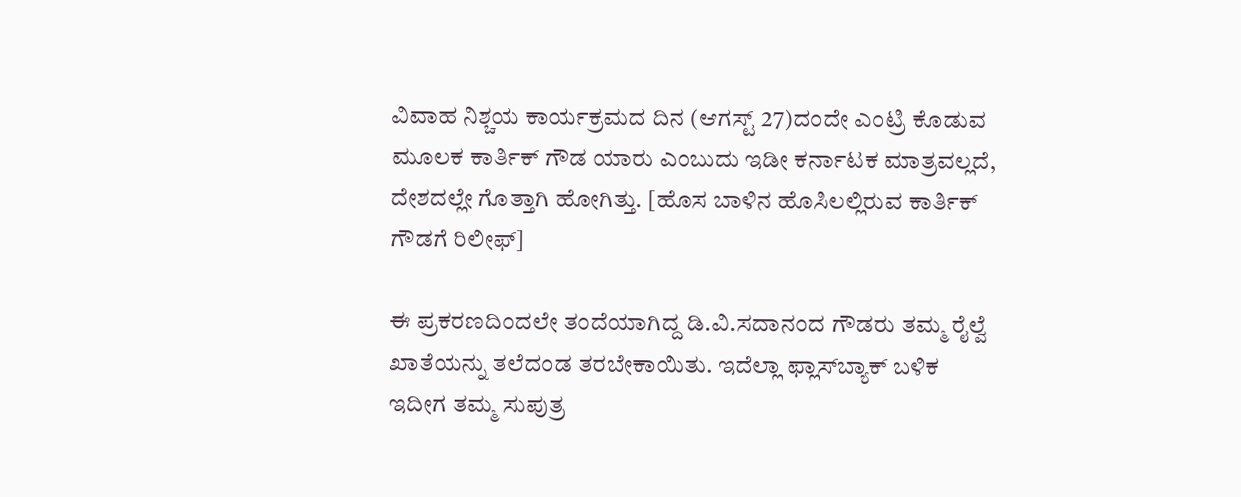ವಿವಾಹ ನಿಶ್ಚಯ ಕಾರ್ಯಕ್ರಮದ ದಿನ (ಆಗಸ್ಟ್ 27)ದಂದೇ ಎಂಟ್ರಿ ಕೊಡುವ ಮೂಲಕ ಕಾರ್ತಿಕ್ ಗೌಡ ಯಾರು ಎಂಬುದು ಇಡೀ ಕರ್ನಾಟಕ ಮಾತ್ರವಲ್ಲದೆ, ದೇಶದಲ್ಲೇ ಗೊತ್ತಾಗಿ ಹೋಗಿತ್ತು. [ಹೊಸ ಬಾಳಿನ ಹೊಸಿಲಲ್ಲಿರುವ ಕಾರ್ತಿಕ್ ಗೌಡಗೆ ರಿಲೀಫ್]

ಈ ಪ್ರಕರಣದಿಂದಲೇ ತಂದೆಯಾಗಿದ್ದ ಡಿ.ವಿ.ಸದಾನಂದ ಗೌಡರು ತಮ್ಮ ರೈಲ್ವೆ ಖಾತೆಯನ್ನು ತಲೆದಂಡ ತರಬೇಕಾಯಿತು. ಇದೆಲ್ಲಾ ಫ್ಲಾಸ್‍ಬ್ಯಾಕ್ ಬಳಿಕ ಇದೀಗ ತಮ್ಮ ಸುಪುತ್ರ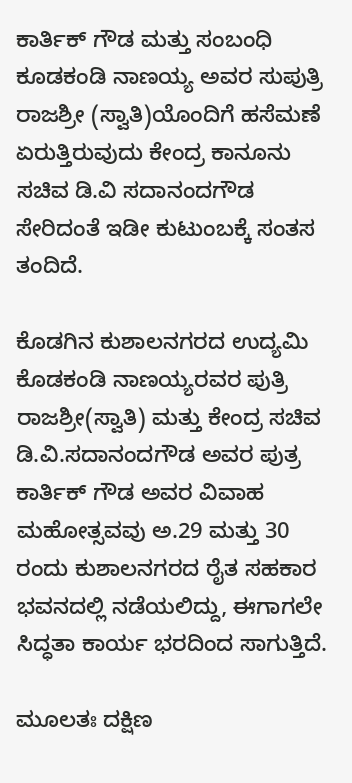ಕಾರ್ತಿಕ್ ಗೌಡ ಮತ್ತು ಸಂಬಂಧಿ ಕೂಡಕಂಡಿ ನಾಣಯ್ಯ ಅವರ ಸುಪುತ್ರಿ ರಾಜಶ್ರೀ (ಸ್ವಾತಿ)ಯೊಂದಿಗೆ ಹಸೆಮಣೆ ಏರುತ್ತಿರುವುದು ಕೇಂದ್ರ ಕಾನೂನು ಸಚಿವ ಡಿ.ವಿ ಸದಾನಂದಗೌಡ ಸೇರಿದಂತೆ ಇಡೀ ಕುಟುಂಬಕ್ಕೆ ಸಂತಸ ತಂದಿದೆ.

ಕೊಡಗಿನ ಕುಶಾಲನಗರದ ಉದ್ಯಮಿ ಕೊಡಕಂಡಿ ನಾಣಯ್ಯರವರ ಪುತ್ರಿ ರಾಜಶ್ರೀ(ಸ್ವಾತಿ) ಮತ್ತು ಕೇಂದ್ರ ಸಚಿವ ಡಿ.ವಿ.ಸದಾನಂದಗೌಡ ಅವರ ಪುತ್ರ ಕಾರ್ತಿಕ್ ಗೌಡ ಅವರ ವಿವಾಹ ಮಹೋತ್ಸವವು ಅ.29 ಮತ್ತು 30 ರಂದು ಕುಶಾಲನಗರದ ರೈತ ಸಹಕಾರ ಭವನದಲ್ಲಿ ನಡೆಯಲಿದ್ದು, ಈಗಾಗಲೇ ಸಿದ್ಧತಾ ಕಾರ್ಯ ಭರದಿಂದ ಸಾಗುತ್ತಿದೆ.

ಮೂಲತಃ ದಕ್ಷಿಣ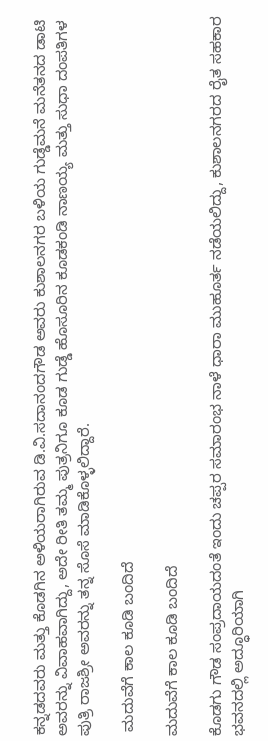ಕನ್ನಡದವರು ಮತ್ತು ಕೊಡಗಿನ ಅಳಿಯರಾಗಿರುವ ಡಿ.ವಿ.ಸದಾನಂದಗೌಡ ಅವರು ಕುಶಾಲನಗರ ಬಳಿಯ ಗುಡ್ಡೆಮನೆ ಮನೆತನದ ಡಾಟಿ ಅವರನ್ನು ವಿವಾಹವಾಗಿದ್ದು, ಅದೇ ರೀತಿ ತಮ್ಮ ಪುತ್ರನಿಗೂ ಕೂಡ ಗುಡ್ಡೆ ಹೊಸೂರಿನ ಕೂಡಕಂಡಿ ನಾಣಯ್ಯ ಮತ್ತು ಸುಧಾ ದಂಪತಿಗಳ ಪುತ್ರಿ ರಾಜಶ್ರೀ ಅವರನ್ನು ತನ್ನ ಸೊಸೆ ಮಾಡಿಕೊಳ್ಳಲಿದ್ದಾರೆ.

 ಮದುವೆಗೆ ಕಾಲ ಕೂಡಿ ಬಂದಿದೆ

ಮದುವೆಗೆ ಕಾಲ ಕೂಡಿ ಬಂದಿದೆ

ಕೊಡಗು ಗೌಡ ಸಂಪ್ರದಾಯದಂತೆ ಇಂದು ಚಪ್ಪರ ಸಮಾರಂಭ ನಾಳೆ ಧಾರಾ ಮುಹೂರ್ತ ನಡೆಯಲಿದ್ದು, ಕುಶಾಲನಗರದ ರೈತ ಸಹಕಾರ ಭವನದಲ್ಲಿ ಅದ್ಧೂರಿಯಾಗಿ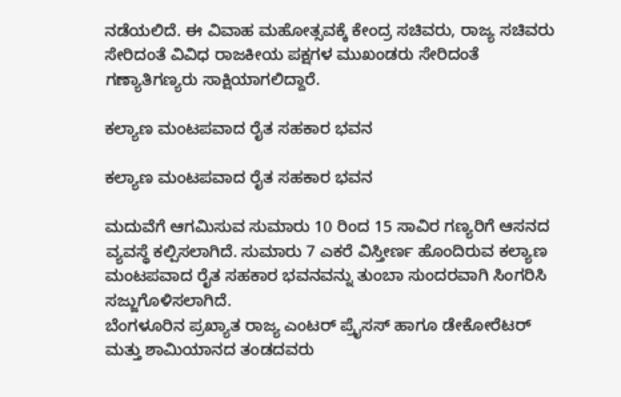ನಡೆಯಲಿದೆ. ಈ ವಿವಾಹ ಮಹೋತ್ಸವಕ್ಕೆ ಕೇಂದ್ರ ಸಚಿವರು, ರಾಜ್ಯ ಸಚಿವರು ಸೇರಿದಂತೆ ವಿವಿಧ ರಾಜಕೀಯ ಪಕ್ಷಗಳ ಮುಖಂಡರು ಸೇರಿದಂತೆ ಗಣ್ಯಾತಿಗಣ್ಯರು ಸಾಕ್ಷಿಯಾಗಲಿದ್ದಾರೆ.

ಕಲ್ಯಾಣ ಮಂಟಪವಾದ ರೈತ ಸಹಕಾರ ಭವನ

ಕಲ್ಯಾಣ ಮಂಟಪವಾದ ರೈತ ಸಹಕಾರ ಭವನ

ಮದುವೆಗೆ ಆಗಮಿಸುವ ಸುಮಾರು 10 ರಿಂದ 15 ಸಾವಿರ ಗಣ್ಯರಿಗೆ ಆಸನದ ವ್ಯವಸ್ಥೆ ಕಲ್ಪಿಸಲಾಗಿದೆ. ಸುಮಾರು 7 ಎಕರೆ ವಿಸ್ತೀರ್ಣ ಹೊಂದಿರುವ ಕಲ್ಯಾಣ ಮಂಟಪವಾದ ರೈತ ಸಹಕಾರ ಭವನವನ್ನು ತುಂಬಾ ಸುಂದರವಾಗಿ ಸಿಂಗರಿಸಿ ಸಜ್ಜುಗೊಳಿಸಲಾಗಿದೆ.
ಬೆಂಗಳೂರಿನ ಪ್ರಖ್ಯಾತ ರಾಜ್ಯ ಎಂಟರ್ ಪ್ರೈಸಸ್ ಹಾಗೂ ಡೇಕೋರೆಟರ್ ಮತ್ತು ಶಾಮಿಯಾನದ ತಂಡದವರು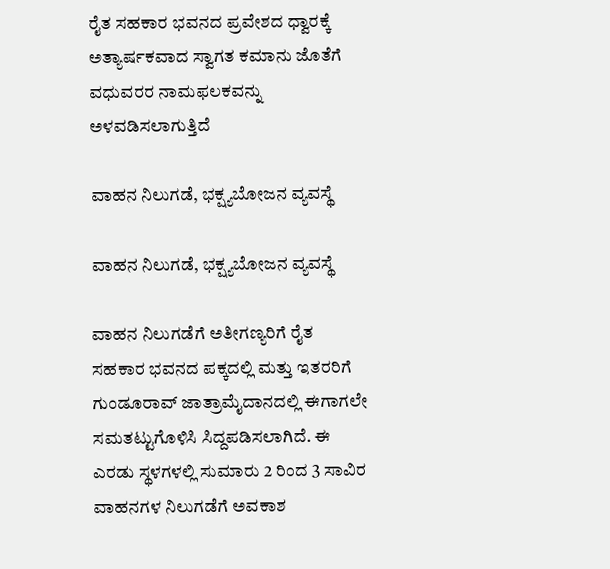ರೈತ ಸಹಕಾರ ಭವನದ ಪ್ರವೇಶದ ಧ್ವಾರಕ್ಕೆ ಅತ್ಯಾರ್ಷಕವಾದ ಸ್ವಾಗತ ಕಮಾನು ಜೊತೆಗೆ ವಧುವರರ ನಾಮಫಲಕವನ್ನು ಅಳವಡಿಸಲಾಗುತ್ತಿದೆ

ವಾಹನ ನಿಲುಗಡೆ, ಭಕ್ಷ್ಯಬೋಜನ ವ್ಯವಸ್ಥೆ

ವಾಹನ ನಿಲುಗಡೆ, ಭಕ್ಷ್ಯಬೋಜನ ವ್ಯವಸ್ಥೆ

ವಾಹನ ನಿಲುಗಡೆಗೆ ಅತೀಗಣ್ಯರಿಗೆ ರೈತ ಸಹಕಾರ ಭವನದ ಪಕ್ಕದಲ್ಲಿ ಮತ್ತು ಇತರರಿಗೆ ಗುಂಡೂರಾವ್ ಜಾತ್ರಾಮೈದಾನದಲ್ಲಿ ಈಗಾಗಲೇ ಸಮತಟ್ಟುಗೊಳಿಸಿ ಸಿದ್ದಪಡಿಸಲಾಗಿದೆ. ಈ ಎರಡು ಸ್ಥಳಗಳಲ್ಲಿ ಸುಮಾರು 2 ರಿಂದ 3 ಸಾವಿರ ವಾಹನಗಳ ನಿಲುಗಡೆಗೆ ಅವಕಾಶ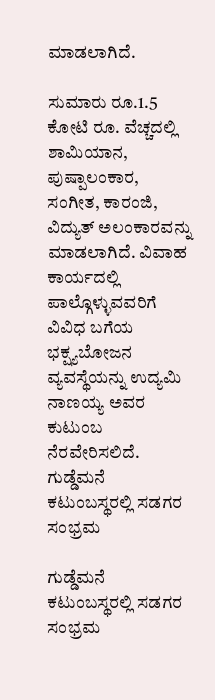ಮಾಡಲಾಗಿದೆ.

ಸುಮಾರು ರೂ.1.5 ಕೋಟಿ ರೂ. ವೆಚ್ಚದಲ್ಲಿ ಶಾಮಿಯಾನ, ಪುಷ್ಪಾಲಂಕಾರ, ಸಂಗೀತ, ಕಾರಂಜಿ, ವಿದ್ಯುತ್ ಅಲಂಕಾರವನ್ನು ಮಾಡಲಾಗಿದೆ. ವಿವಾಹ ಕಾರ್ಯದಲ್ಲಿ ಪಾಲ್ಗೊಳ್ಳುವವರಿಗೆ ವಿವಿಧ ಬಗೆಯ ಭಕ್ಷ್ಯಬೋಜನ ವ್ಯವಸ್ಥೆಯನ್ನು ಉದ್ಯಮಿ ನಾಣಯ್ಯ ಅವರ ಕುಟುಂಬ ನೆರವೇರಿಸಲಿದೆ.
ಗುಡ್ಡೆಮನೆ ಕಟುಂಬಸ್ಥರಲ್ಲಿ ಸಡಗರ ಸಂಭ್ರಮ

ಗುಡ್ಡೆಮನೆ ಕಟುಂಬಸ್ಥರಲ್ಲಿ ಸಡಗರ ಸಂಭ್ರಮ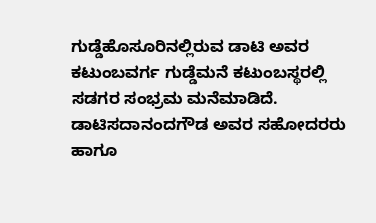ಗುಡ್ಡೆಹೊಸೂರಿನಲ್ಲಿರುವ ಡಾಟಿ ಅವರ ಕಟುಂಬವರ್ಗ ಗುಡ್ಡೆಮನೆ ಕಟುಂಬಸ್ಥರಲ್ಲಿ ಸಡಗರ ಸಂಭ್ರಮ ಮನೆಮಾಡಿದೆ. ಡಾಟಿಸದಾನಂದಗೌಡ ಅವರ ಸಹೋದರರು ಹಾಗೂ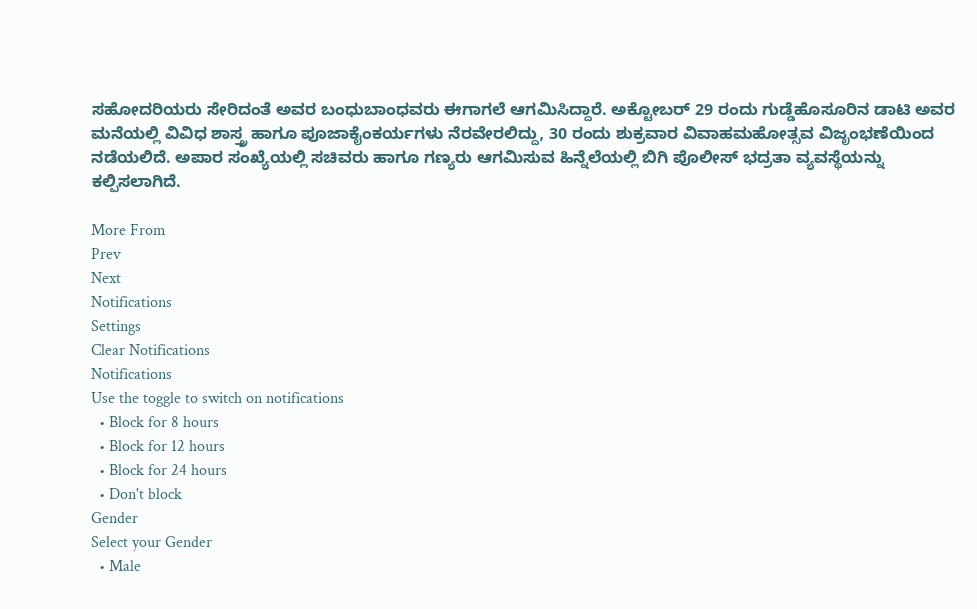ಸಹೋದರಿಯರು ಸೇರಿದಂತೆ ಅವರ ಬಂಧುಬಾಂಧವರು ಈಗಾಗಲೆ ಆಗಮಿಸಿದ್ದಾರೆ. ಅಕ್ಟೋಬರ್ 29 ರಂದು ಗುಡ್ಡೆಹೊಸೂರಿನ ಡಾಟಿ ಅವರ ಮನೆಯಲ್ಲಿ ವಿವಿಧ ಶಾಸ್ತ್ರ ಹಾಗೂ ಪೂಜಾಕೈಂಕರ್ಯಗಳು ನೆರವೇರಲಿದ್ದು, 30 ರಂದು ಶುಕ್ರವಾರ ವಿವಾಹಮಹೋತ್ಸವ ವಿಜೃಂಭಣೆಯಿಂದ ನಡೆಯಲಿದೆ. ಅಪಾರ ಸಂಖ್ಯೆಯಲ್ಲಿ ಸಚಿವರು ಹಾಗೂ ಗಣ್ಯರು ಆಗಮಿಸುವ ಹಿನ್ನೆಲೆಯಲ್ಲಿ ಬಿಗಿ ಪೊಲೀಸ್ ಭದ್ರತಾ ವ್ಯವಸ್ಥೆಯನ್ನು ಕಲ್ಪಿಸಲಾಗಿದೆ.

More From
Prev
Next
Notifications
Settings
Clear Notifications
Notifications
Use the toggle to switch on notifications
  • Block for 8 hours
  • Block for 12 hours
  • Block for 24 hours
  • Don't block
Gender
Select your Gender
  • Male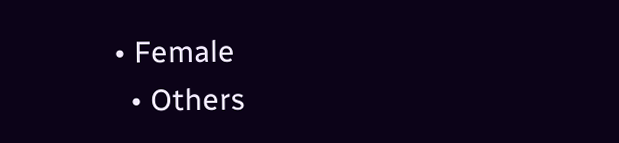• Female
  • Others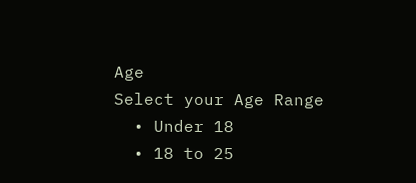Age
Select your Age Range
  • Under 18
  • 18 to 25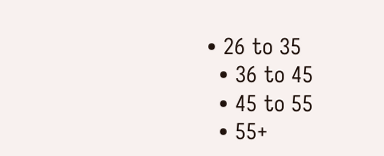• 26 to 35
  • 36 to 45
  • 45 to 55
  • 55+